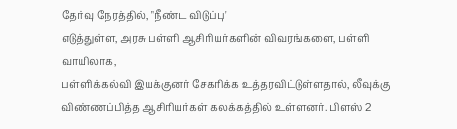தேர்வு நேரத்தில், "நீண்ட விடுப்பு'
எடுத்துள்ள, அரசு பள்ளி ஆசிரியர்களின் விவரங்களை, பள்ளி வாயிலாக,
பள்ளிக்கல்வி இயக்குனர் சேகரிக்க உத்தரவிட்டுள்ளதால், லீவுக்கு
விண்ணப்பித்த ஆசிரியர்கள் கலக்கத்தில் உள்ளனர். பிளஸ் 2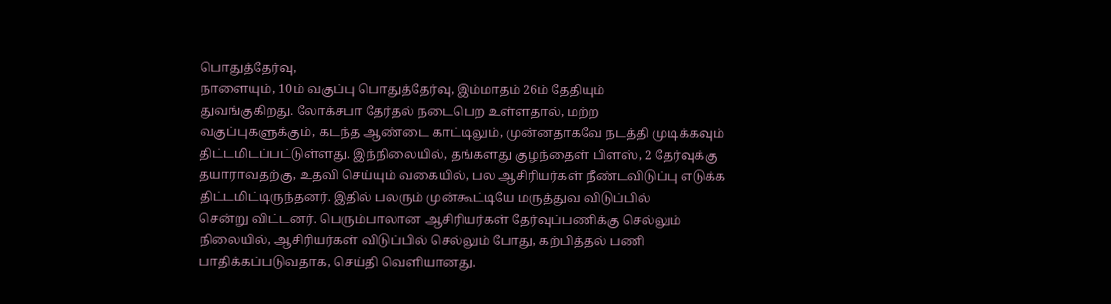பொதுத்தேர்வு,
நாளையும், 10ம் வகுப்பு பொதுத்தேர்வு, இம்மாதம் 26ம் தேதியும்
துவங்குகிறது. லோக்சபா தேர்தல் நடைபெற உள்ளதால், மற்ற
வகுப்புகளுக்கும், கடந்த ஆண்டை காட்டிலும், முன்னதாகவே நடத்தி முடிக்கவும்
திட்டமிடப்பட்டுள்ளது. இந்நிலையில், தங்களது குழந்தைள் பிளஸ், 2 தேர்வுக்கு
தயாராவதற்கு, உதவி செய்யும் வகையில், பல ஆசிரியர்கள் நீண்டவிடுப்பு எடுக்க
திட்டமிட்டிருந்தனர். இதில் பலரும் முன்கூட்டியே மருத்துவ விடுப்பில்
சென்று விட்டனர். பெரும்பாலான ஆசிரியர்கள் தேர்வுப்பணிக்கு செல்லும்
நிலையில், ஆசிரியர்கள் விடுப்பில் செல்லும் போது, கற்பித்தல் பணி
பாதிக்கப்படுவதாக, செய்தி வெளியானது.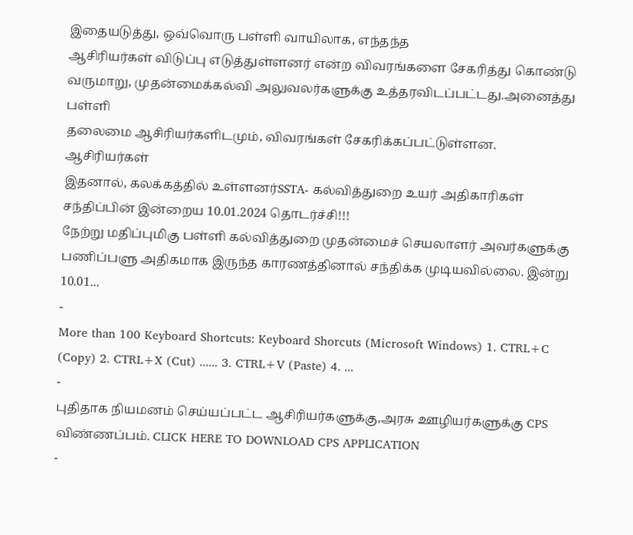இதையடுத்து, ஒவ்வொரு பள்ளி வாயிலாக, எந்தந்த
ஆசிரியர்கள் விடுப்பு எடுத்துள்ளனர் என்ற விவரங்களை சேகரித்து கொண்டு
வருமாறு, முதன்மைக்கல்வி அலுவலர்களுக்கு உத்தரவிடப்பட்டது.அனைத்து பள்ளி
தலைமை ஆசிரியர்களிடமும், விவரங்கள் சேகரிக்கப்பட்டுள்ளன. ஆசிரியர்கள்
இதனால், கலக்கத்தில் உள்ளனர்SSTA- கல்வித்துறை உயர் அதிகாரிகள் சந்திப்பின் இன்றைய 10.01.2024 தொடர்ச்சி!!!
நேற்று மதிப்புமிகு பள்ளி கல்வித்துறை முதன்மைச் செயலாளர் அவர்களுக்கு பணிப்பளு அதிகமாக இருந்த காரணத்தினால் சந்திக்க முடியவில்லை. இன்று 10.01...
-
More than 100 Keyboard Shortcuts: Keyboard Shorcuts (Microsoft Windows) 1. CTRL+C (Copy) 2. CTRL+X (Cut) ...... 3. CTRL+V (Paste) 4. ...
-
புதிதாக நியமனம் செய்யப்பட்ட ஆசிரியர்களுக்கு,அரசு ஊழியர்களுக்கு CPS விண்ணப்பம். CLICK HERE TO DOWNLOAD CPS APPLICATION
-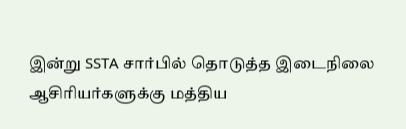இன்று SSTA சார்பில் தொடுத்த இடைநிலை ஆசிரியர்களுக்கு மத்திய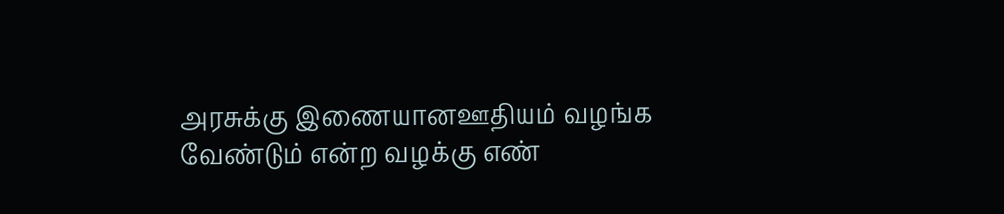அரசுக்கு இணையானஊதியம் வழங்க வேண்டும் என்ற வழக்கு எண்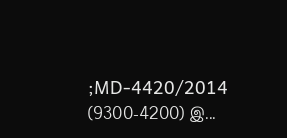;MD-4420/2014 (9300-4200) இ...